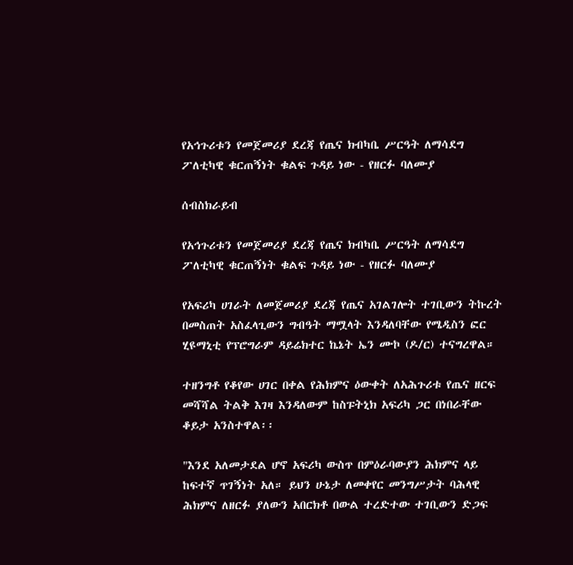የአኅጉሪቱን የመጀመሪያ ደረጃ የጤና ክብካቤ ሥርዓት ለማሳደግ ፖለቲካዊ ቁርጠኝነት ቁልፍ ጉዳይ ነው - የዘርፉ ባለሙያ

ሰብስክራይብ

የአኅጉሪቱን የመጀመሪያ ደረጃ የጤና ክብካቤ ሥርዓት ለማሳደግ ፖለቲካዊ ቁርጠኝነት ቁልፍ ጉዳይ ነው - የዘርፉ ባለሙያ

የአፍሪካ ሀገራት ለመጀመሪያ ደረጃ የጤና አገልገሎት ተገቢውን ትኩረት በመስጠት አስፈላጊውን ግብዓት ማሟላት እንዳለባቸው የሜዲስን ፎር ሂዩማኒቲ የፕሮግራም ዳይሬክተር ኬኔት ኤን ሙኮ (ዶ/ር) ተናግረዋል።

ተዘንግቶ የቆየው ሀገር በቀል የሕክምና ዕውቀት ለአሕጉሪቱ የጤና ዘርፍ መሻሻል ትልቅ እገዛ እንዳለውም ከስፑትኒክ አፍሪካ ጋር በነበራቸው ቆይታ አንስተዋል፡፡

"እንደ አለመታደል ሆኖ አፍሪካ ውስጥ በምዕራባውያን ሕክምና ላይ ከፍተኛ ጥገኝነት አለ። ይህን ሁኔታ ለመቀየር መንግሥታት ባሕላዊ ሕክምና ለዘርፉ ያለውን አበርክቶ በውል ተረድተው ተገቢውን ድጋፍ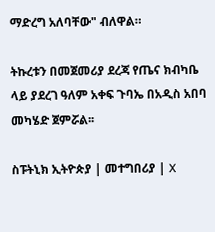ማድረግ አለባቸው" ብለዋል።

ትኩረቱን በመጀመሪያ ደረጃ የጤና ክብካቤ ላይ ያደረገ ዓለም አቀፍ ጉባኤ በአዲስ አበባ መካሄድ ጀምሯል፡፡

ስፑትኒክ ኢትዮጵያ | መተግበሪያ | X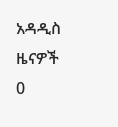አዳዲስ ዜናዎች
0